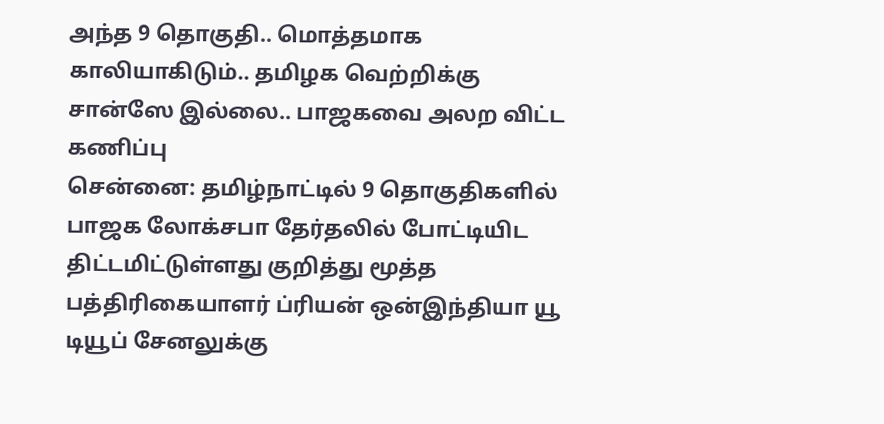அந்த 9 தொகுதி.. மொத்தமாக காலியாகிடும்.. தமிழக வெற்றிக்கு சான்ஸே இல்லை.. பாஜகவை அலற விட்ட கணிப்பு
சென்னை: தமிழ்நாட்டில் 9 தொகுதிகளில் பாஜக லோக்சபா தேர்தலில் போட்டியிட திட்டமிட்டுள்ளது குறித்து மூத்த பத்திரிகையாளர் ப்ரியன் ஒன்இந்தியா யூ டியூப் சேனலுக்கு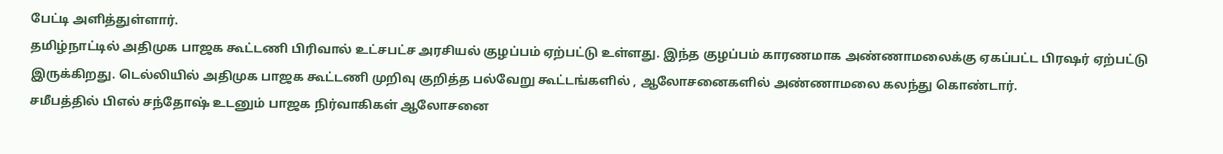பேட்டி அளித்துள்ளார்.
தமிழ்நாட்டில் அதிமுக பாஜக கூட்டணி பிரிவால் உட்சபட்ச அரசியல் குழப்பம் ஏற்பட்டு உள்ளது. இந்த குழப்பம் காரணமாக அண்ணாமலைக்கு ஏகப்பட்ட பிரஷர் ஏற்பட்டு இருக்கிறது. டெல்லியில் அதிமுக பாஜக கூட்டணி முறிவு குறித்த பல்வேறு கூட்டங்களில் , ஆலோசனைகளில் அண்ணாமலை கலந்து கொண்டார்.
சமீபத்தில் பிஎல் சந்தோஷ் உடனும் பாஜக நிர்வாகிகள் ஆலோசனை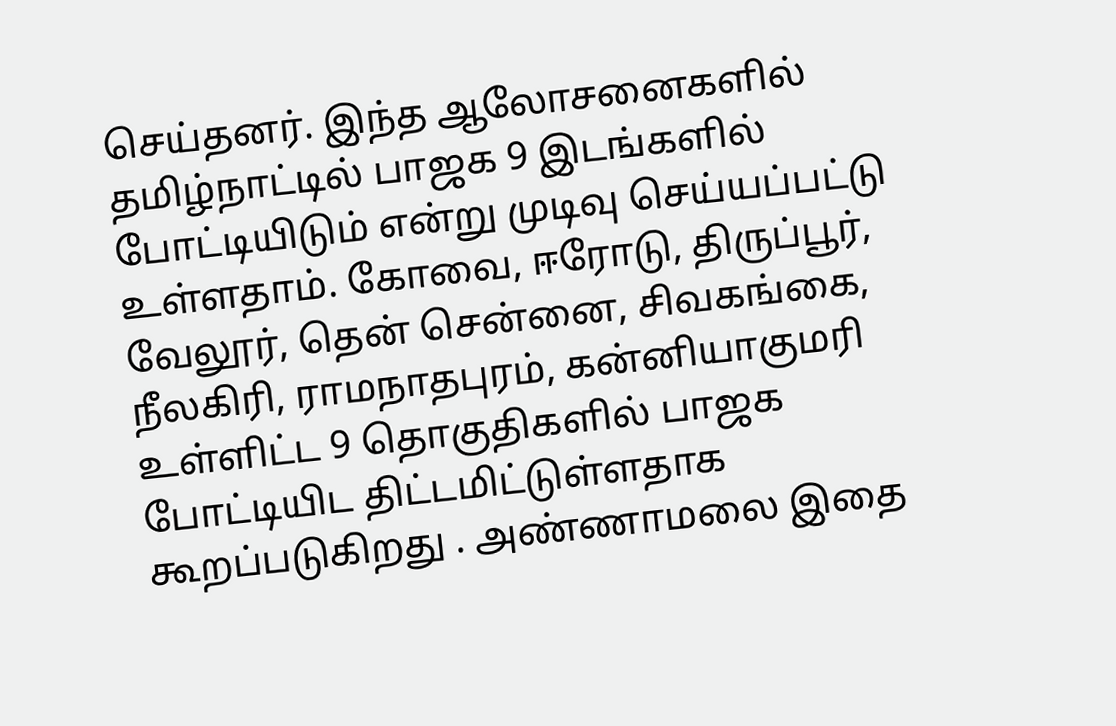செய்தனர். இந்த ஆலோசனைகளில் தமிழ்நாட்டில் பாஜக 9 இடங்களில் போட்டியிடும் என்று முடிவு செய்யப்பட்டு உள்ளதாம். கோவை, ஈரோடு, திருப்பூர், வேலூர், தென் சென்னை, சிவகங்கை, நீலகிரி, ராமநாதபுரம், கன்னியாகுமரி உள்ளிட்ட 9 தொகுதிகளில் பாஜக போட்டியிட திட்டமிட்டுள்ளதாக கூறப்படுகிறது . அண்ணாமலை இதை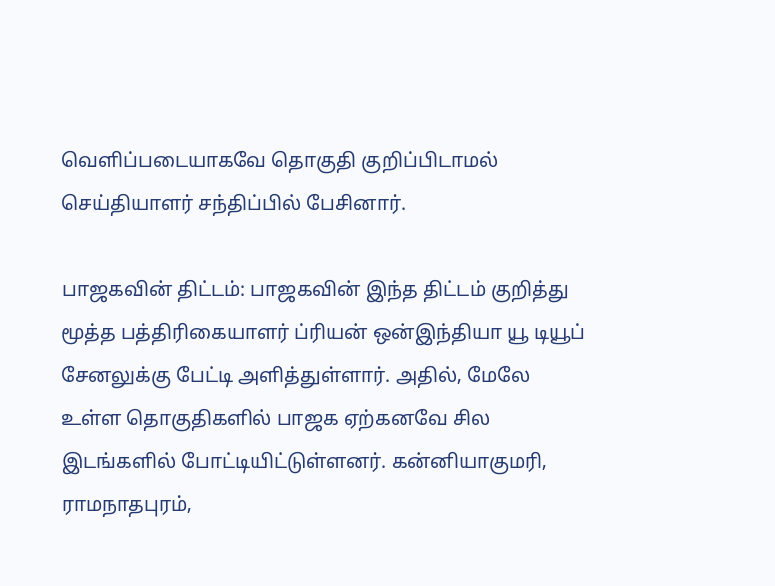வெளிப்படையாகவே தொகுதி குறிப்பிடாமல் செய்தியாளர் சந்திப்பில் பேசினார்.

பாஜகவின் திட்டம்: பாஜகவின் இந்த திட்டம் குறித்து மூத்த பத்திரிகையாளர் ப்ரியன் ஒன்இந்தியா யூ டியூப் சேனலுக்கு பேட்டி அளித்துள்ளார். அதில், மேலே உள்ள தொகுதிகளில் பாஜக ஏற்கனவே சில இடங்களில் போட்டியிட்டுள்ளனர். கன்னியாகுமரி, ராமநாதபுரம்,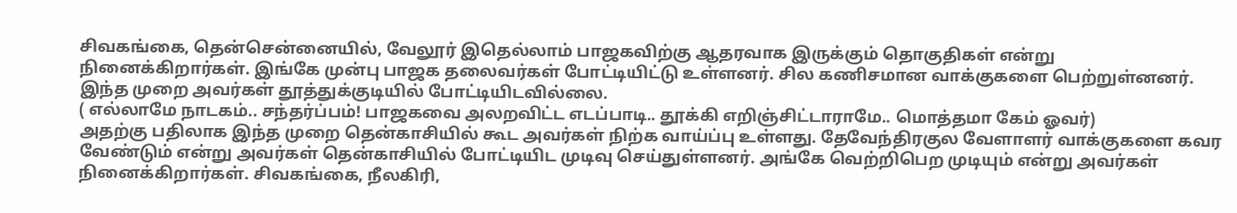சிவகங்கை, தென்சென்னையில், வேலூர் இதெல்லாம் பாஜகவிற்கு ஆதரவாக இருக்கும் தொகுதிகள் என்று நினைக்கிறார்கள். இங்கே முன்பு பாஜக தலைவர்கள் போட்டியிட்டு உள்ளனர். சில கணிசமான வாக்குகளை பெற்றுள்னனர். இந்த முறை அவர்கள் தூத்துக்குடியில் போட்டியிடவில்லை.
( எல்லாமே நாடகம்.. சந்தர்ப்பம்! பாஜகவை அலறவிட்ட எடப்பாடி.. தூக்கி எறிஞ்சிட்டாராமே.. மொத்தமா கேம் ஓவர்)
அதற்கு பதிலாக இந்த முறை தென்காசியில் கூட அவர்கள் நிற்க வாய்ப்பு உள்ளது. தேவேந்திரகுல வேளாளர் வாக்குகளை கவர வேண்டும் என்று அவர்கள் தென்காசியில் போட்டியிட முடிவு செய்துள்ளனர். அங்கே வெற்றிபெற முடியும் என்று அவர்கள் நினைக்கிறார்கள். சிவகங்கை, நீலகிரி,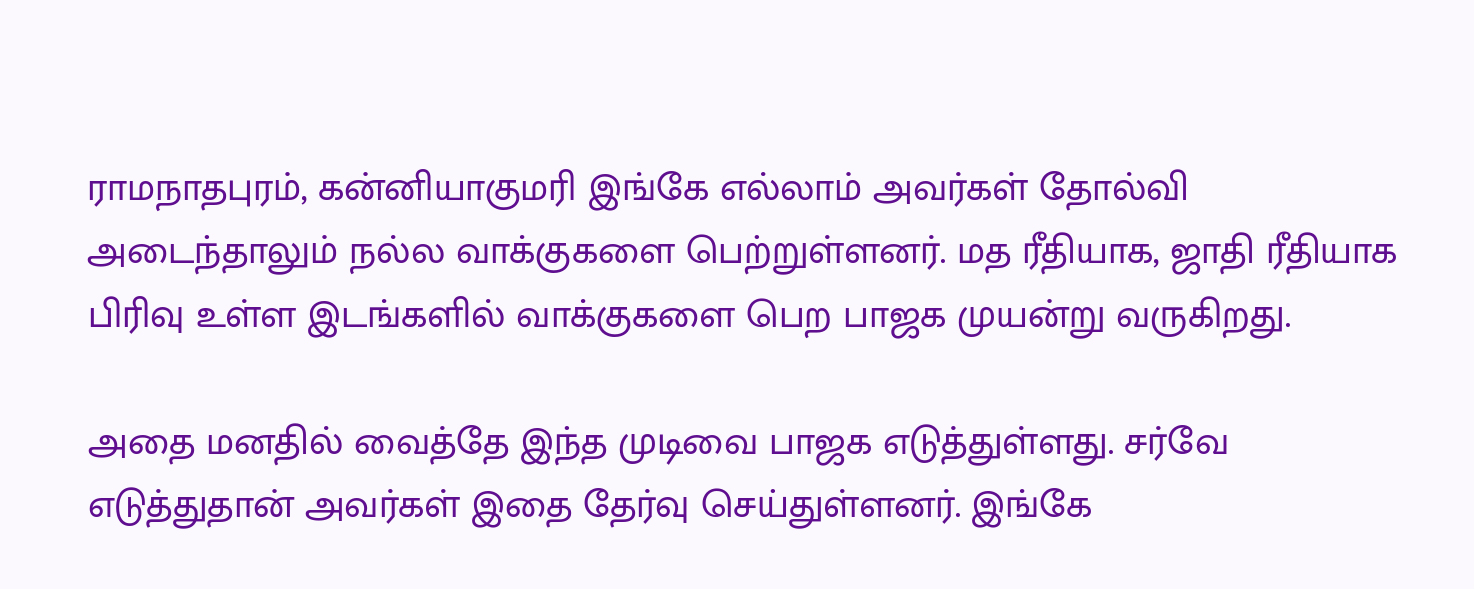ராமநாதபுரம், கன்னியாகுமரி இங்கே எல்லாம் அவர்கள் தோல்வி அடைந்தாலும் நல்ல வாக்குகளை பெற்றுள்ளனர். மத ரீதியாக, ஜாதி ரீதியாக பிரிவு உள்ள இடங்களில் வாக்குகளை பெற பாஜக முயன்று வருகிறது.

அதை மனதில் வைத்தே இந்த முடிவை பாஜக எடுத்துள்ளது. சர்வே எடுத்துதான் அவர்கள் இதை தேர்வு செய்துள்ளனர். இங்கே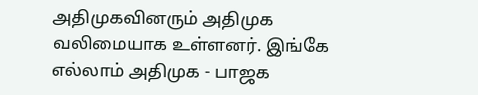அதிமுகவினரும் அதிமுக வலிமையாக உள்ளனர். இங்கே எல்லாம் அதிமுக - பாஜக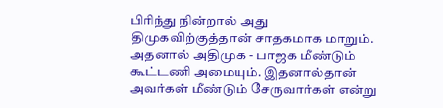பிரிந்து நின்றால் அது திமுகவிற்குத்தான் சாதகமாக மாறும். அதனால் அதிமுக - பாஜக மீண்டும் கூட்டணி அமையும். இதனால்தான் அவர்கள் மீண்டும் சேருவார்கள் என்று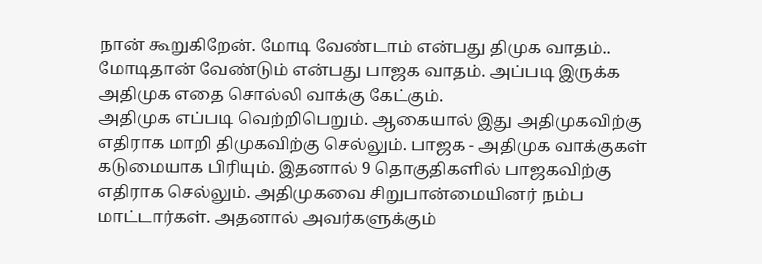நான் கூறுகிறேன். மோடி வேண்டாம் என்பது திமுக வாதம்.. மோடிதான் வேண்டும் என்பது பாஜக வாதம். அப்படி இருக்க அதிமுக எதை சொல்லி வாக்கு கேட்கும்.
அதிமுக எப்படி வெற்றிபெறும். ஆகையால் இது அதிமுகவிற்கு எதிராக மாறி திமுகவிற்கு செல்லும். பாஜக - அதிமுக வாக்குகள் கடுமையாக பிரியும். இதனால் 9 தொகுதிகளில் பாஜகவிற்கு எதிராக செல்லும். அதிமுகவை சிறுபான்மையினர் நம்ப மாட்டார்கள். அதனால் அவர்களுக்கும்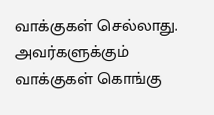வாக்குகள் செல்லாது. அவர்களுக்கும் வாக்குகள் கொங்கு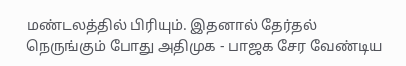மண்டலத்தில் பிரியும். இதனால் தேர்தல் நெருங்கும் போது அதிமுக - பாஜக சேர வேண்டிய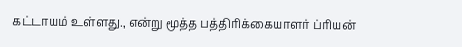கட்டாயம் உள்ளது., என்று மூத்த பத்திரிக்கையாளர் ப்ரியன்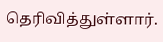தெரிவித்துள்ளார்.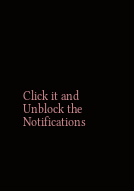Click it and Unblock the Notifications